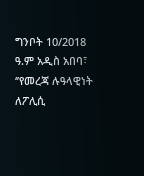ግንቦት 10/2018 ዓ.ም አዲስ አበባ፣ ‘’የመረጃ ሉዓላዊነት ለፖሊሲ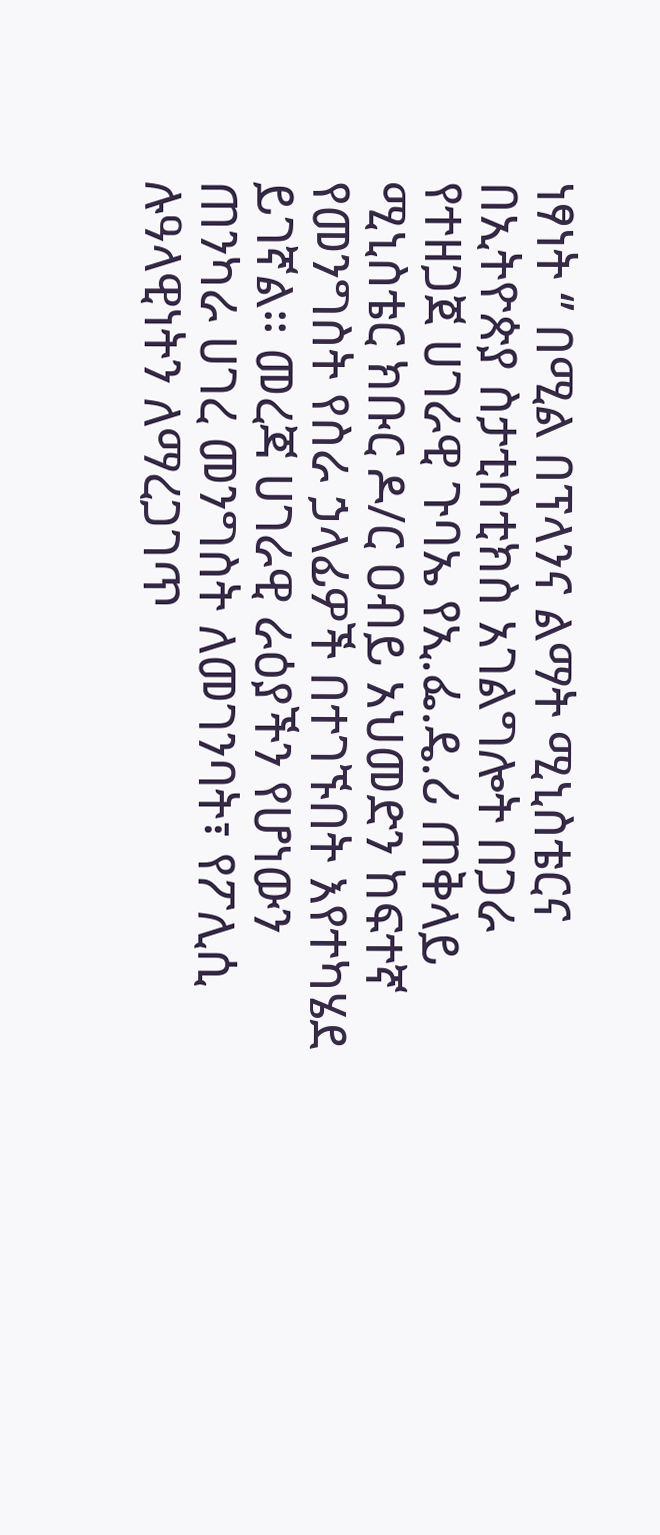ነፃነት ‘’ በሚል በፕላንና ልማት ሚኒስቴርና በኢትዮጵያ ስታቲስቲክስ አገልግሎት በጋራ የተዘጋጀ ሀገራዊ ጉባኤ የኢ.ፌ.ዴ.ሪ ጠቅላይ ሚኒስቴር ክቡር ዶ/ር ዐብይ አህመድን ከፍተኛ የመንግስት የስራ ኃላፊዎች በተገኙበት እየተካሄደ ይገኛል። መረጃ ሀገራዊ ራዕያችን የሆነውን ጠንካራ ሀገረ መንግስት ለመገንባት፣ የፖሊሲ ሉዓላዊነትን ለማረጋገጥ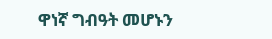ዋነኛ ግብዓት መሆኑን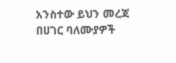አንስተው ይህን መረጃ በሀገር ባለሙያዎች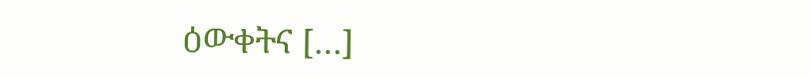ዕውቀትና […]